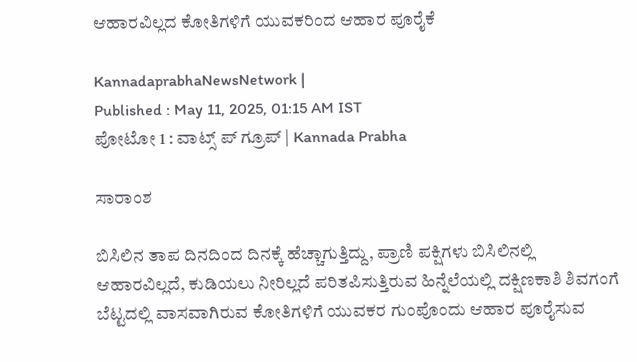ಆಹಾರವಿಲ್ಲದ ಕೋತಿಗಳಿಗೆ ಯುವಕರಿಂದ ಆಹಾರ ಪೂರೈಕೆ

KannadaprabhaNewsNetwork |
Published : May 11, 2025, 01:15 AM IST
ಪೋಟೋ 1 : ವಾಟ್ಸ್ ಪ್ ಗ್ರೂಪ್ | Kannada Prabha

ಸಾರಾಂಶ

ಬಿಸಿಲಿನ ತಾಪ ದಿನದಿಂದ ದಿನಕ್ಕೆ ಹೆಚ್ಚಾಗುತ್ತಿದ್ದು, ಪ್ರಾಣಿ ಪಕ್ಷಿಗಳು ಬಿಸಿಲಿನಲ್ಲಿ ಆಹಾರವಿಲ್ಲದೆ, ಕುಡಿಯಲು ನೀರಿಲ್ಲದೆ ಪರಿತಪಿಸುತ್ತಿರುವ ಹಿನ್ನೆಲೆಯಲ್ಲಿ ದಕ್ಷಿಣಕಾಶಿ ಶಿವಗಂಗೆ ಬೆಟ್ಟದಲ್ಲಿ ವಾಸವಾಗಿರುವ ಕೋತಿಗಳಿಗೆ ಯುವಕರ ಗುಂಪೊಂದು ಆಹಾರ ಪೂರೈಸುವ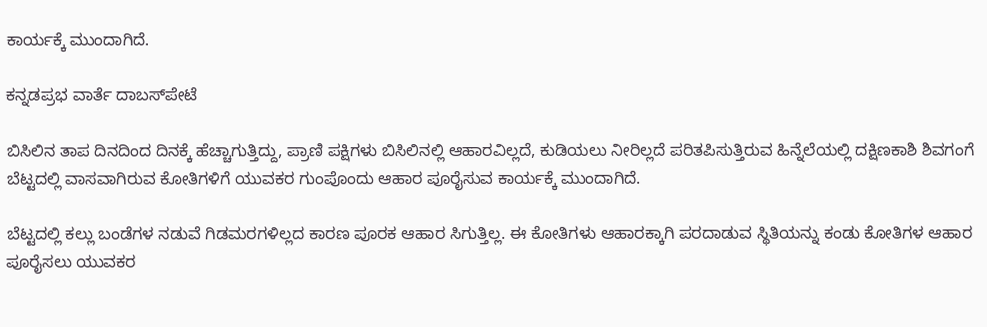ಕಾರ್ಯಕ್ಕೆ ಮುಂದಾಗಿದೆ.

ಕನ್ನಡಪ್ರಭ ವಾರ್ತೆ ದಾಬಸ್‍ಪೇಟೆ

ಬಿಸಿಲಿನ ತಾಪ ದಿನದಿಂದ ದಿನಕ್ಕೆ ಹೆಚ್ಚಾಗುತ್ತಿದ್ದು, ಪ್ರಾಣಿ ಪಕ್ಷಿಗಳು ಬಿಸಿಲಿನಲ್ಲಿ ಆಹಾರವಿಲ್ಲದೆ, ಕುಡಿಯಲು ನೀರಿಲ್ಲದೆ ಪರಿತಪಿಸುತ್ತಿರುವ ಹಿನ್ನೆಲೆಯಲ್ಲಿ ದಕ್ಷಿಣಕಾಶಿ ಶಿವಗಂಗೆ ಬೆಟ್ಟದಲ್ಲಿ ವಾಸವಾಗಿರುವ ಕೋತಿಗಳಿಗೆ ಯುವಕರ ಗುಂಪೊಂದು ಆಹಾರ ಪೂರೈಸುವ ಕಾರ್ಯಕ್ಕೆ ಮುಂದಾಗಿದೆ.

ಬೆಟ್ಟದಲ್ಲಿ ಕಲ್ಲು ಬಂಡೆಗಳ ನಡುವೆ ಗಿಡಮರಗಳಿಲ್ಲದ ಕಾರಣ ಪೂರಕ ಆಹಾರ ಸಿಗುತ್ತಿಲ್ಲ. ಈ ಕೋತಿಗಳು ಆಹಾರಕ್ಕಾಗಿ ಪರದಾಡುವ ಸ್ಥಿತಿಯನ್ನು ಕಂಡು ಕೋತಿಗಳ ಆಹಾರ ಪೂರೈಸಲು ಯುವಕರ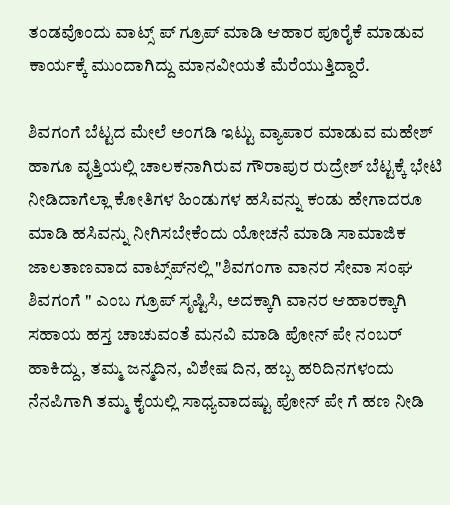ತಂಡವೊಂದು ವಾಟ್ಸ್ ಪ್ ಗ್ರೂಪ್ ಮಾಡಿ ಆಹಾರ ಪೂರೈಕೆ ಮಾಡುವ ಕಾರ್ಯಕ್ಕೆ ಮುಂದಾಗಿದ್ದು ಮಾನವೀಯತೆ ಮೆರೆಯುತ್ತಿದ್ದಾರೆ.

ಶಿವಗಂಗೆ ಬೆಟ್ಟದ ಮೇಲೆ ಅಂಗಡಿ ಇಟ್ಟು ವ್ಯಾಪಾರ ಮಾಡುವ ಮಹೇಶ್ ಹಾಗೂ ವೃತ್ತಿಯಲ್ಲಿ ಚಾಲಕನಾಗಿರುವ ಗೌರಾಪುರ ರುದ್ರೇಶ್ ಬೆಟ್ಟಕ್ಕೆ ಭೇಟಿ ನೀಡಿದಾಗೆಲ್ಲಾ ಕೋತಿಗಳ ಹಿಂಡುಗಳ ಹಸಿವನ್ನು ಕಂಡು ಹೇಗಾದರೂ ಮಾಡಿ ಹಸಿವನ್ನು ನೀಗಿಸಬೇಕೆಂದು ಯೋಚನೆ ಮಾಡಿ ಸಾಮಾಜಿಕ ಜಾಲತಾಣವಾದ ವಾಟ್ಸ್‌ಪ್‌ನಲ್ಲಿ "ಶಿವಗಂಗಾ ವಾನರ ಸೇವಾ ಸಂಘ ಶಿವಗಂಗೆ " ಎಂಬ ಗ್ರೂಪ್ ಸೃಷ್ಟಿಸಿ, ಅದಕ್ಕಾಗಿ ವಾನರ ಆಹಾರಕ್ಕಾಗಿ ಸಹಾಯ ಹಸ್ತ ಚಾಚುವಂತೆ ಮನವಿ ಮಾಡಿ ಪೋನ್ ಪೇ ನಂಬರ್ ಹಾಕಿದ್ದು, ತಮ್ಮ ಜನ್ಮದಿನ, ವಿಶೇಷ ದಿನ, ಹಬ್ಬ ಹರಿದಿನಗಳಂದು ನೆನಪಿಗಾಗಿ ತಮ್ಮ ಕೈಯಲ್ಲಿ ಸಾಧ್ಯವಾದಷ್ಟು ಪೋನ್ ಪೇ ಗೆ ಹಣ ನೀಡಿ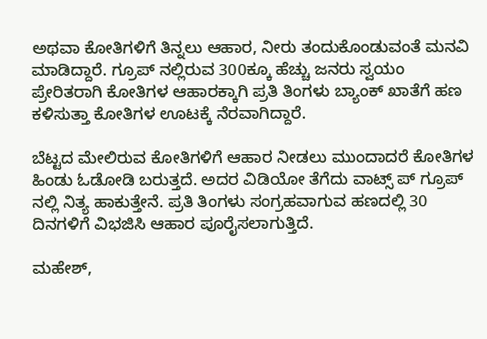ಅಥವಾ ಕೋತಿಗಳಿಗೆ ತಿನ್ನಲು ಆಹಾರ, ನೀರು ತಂದುಕೊಂಡುವಂತೆ ಮನವಿ ಮಾಡಿದ್ದಾರೆ. ಗ್ರೂಪ್ ನಲ್ಲಿರುವ 300ಕ್ಕೂ ಹೆಚ್ಚು ಜನರು ಸ್ವಯಂ ಪ್ರೇರಿತರಾಗಿ ಕೋತಿಗಳ ಆಹಾರಕ್ಕಾಗಿ ಪ್ರತಿ ತಿಂಗಳು ಬ್ಯಾಂಕ್ ಖಾತೆಗೆ ಹಣ ಕಳಿಸುತ್ತಾ ಕೋತಿಗಳ ಊಟಕ್ಕೆ ನೆರವಾಗಿದ್ದಾರೆ.

ಬೆಟ್ಟದ ಮೇಲಿರುವ ಕೋತಿಗಳಿಗೆ ಆಹಾರ ನೀಡಲು ಮುಂದಾದರೆ ಕೋತಿಗಳ ಹಿಂಡು ಓಡೋಡಿ ಬರುತ್ತದೆ. ಅದರ ವಿಡಿಯೋ ತೆಗೆದು ವಾಟ್ಸ್ ಪ್ ಗ್ರೂಪ್ ನಲ್ಲಿ ನಿತ್ಯ ಹಾಕುತ್ತೇನೆ. ಪ್ರತಿ ತಿಂಗಳು ಸಂಗ್ರಹವಾಗುವ ಹಣದಲ್ಲಿ 30 ದಿನಗಳಿಗೆ ವಿಭಜಿಸಿ ಆಹಾರ ಪೂರೈಸಲಾಗುತ್ತಿದೆ.

ಮಹೇಶ್,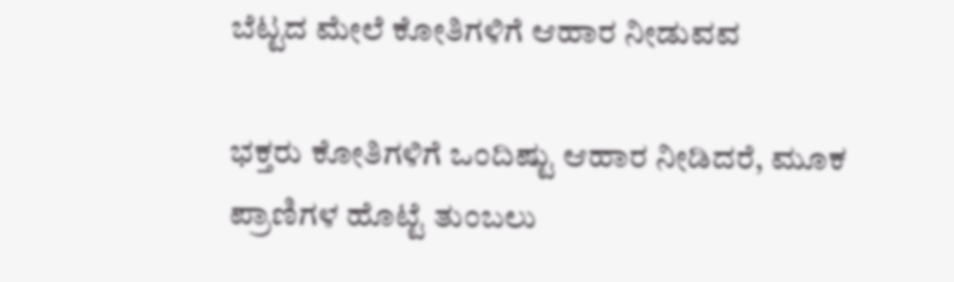ಬೆಟ್ಟದ ಮೇಲೆ ಕೋತಿಗಳಿಗೆ ಆಹಾರ ನೀಡುವವ

ಭಕ್ತರು ಕೋತಿಗಳಿಗೆ ಒಂದಿಷ್ಟು ಆಹಾರ ನೀಡಿದರೆ, ಮೂಕ ಪ್ರಾಣಿಗಳ ಹೊಟ್ಟೆ ತುಂಬಲು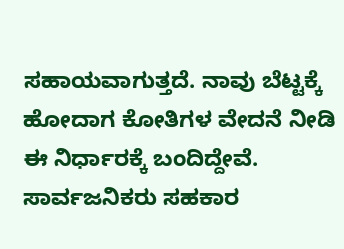ಸಹಾಯವಾಗುತ್ತದೆ. ನಾವು ಬೆಟ್ಟಕ್ಕೆ ಹೋದಾಗ ಕೋತಿಗಳ ವೇದನೆ ನೀಡಿ ಈ ನಿರ್ಧಾರಕ್ಕೆ ಬಂದಿದ್ದೇವೆ. ಸಾರ್ವಜನಿಕರು ಸಹಕಾರ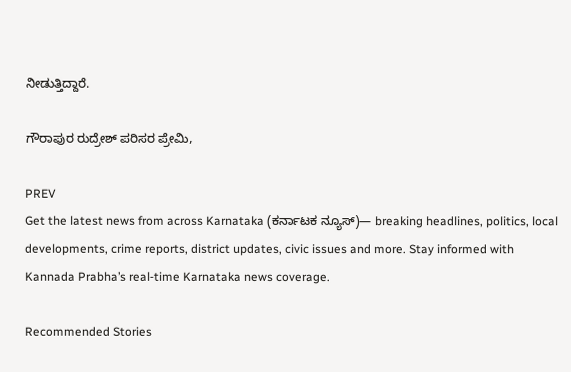ನೀಡುತ್ತಿದ್ದಾರೆ.

ಗೌರಾಪುರ ರುದ್ರೇಶ್ ಪರಿಸರ ಪ್ರೇಮಿ,

PREV
Get the latest news from across Karnataka (ಕರ್ನಾಟಕ ನ್ಯೂಸ್)— breaking headlines, politics, local developments, crime reports, district updates, civic issues and more. Stay informed with Kannada Prabha’s real‑time Karnataka news coverage.

Recommended Stories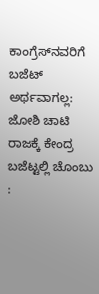ಕಾಂಗ್ರೆಸ್‌ನವರಿಗೆ ಬಜೆಟ್ ಅರ್ಥವಾಗಲ್ಲ: ಜೋಶಿ ಚಾಟಿ
ರಾಜಕ್ಕೆ ಕೇಂದ್ರ ಬಜೆಟ್ಟಲ್ಲಿ ಚೊಂಬು :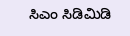ಸಿಎಂ ಸಿಡಿಮಿಡಿ